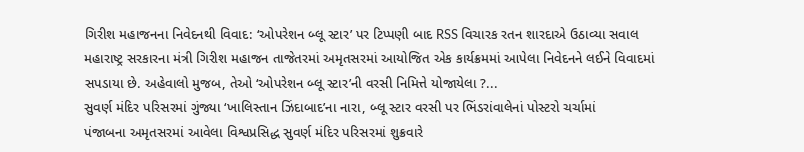ગિરીશ મહાજનના નિવેદનથી વિવાદ: ‘ઓપરેશન બ્લૂ સ્ટાર’ પર ટિપ્પણી બાદ RSS વિચારક રતન શારદાએ ઉઠાવ્યા સવાલ
મહારાષ્ટ્ર સરકારના મંત્રી ગિરીશ મહાજન તાજેતરમાં અમૃતસરમાં આયોજિત એક કાર્યક્રમમાં આપેલા નિવેદનને લઈને વિવાદમાં સપડાયા છે. અહેવાલો મુજબ, તેઓ ‘ઓપરેશન બ્લૂ સ્ટાર’ની વરસી નિમિત્તે યોજાયેલા ?...
સુવર્ણ મંદિર પરિસરમાં ગુંજ્યા ‘ખાલિસ્તાન ઝિંદાબાદ’ના નારા, બ્લૂ સ્ટાર વરસી પર ભિંડરાંવાલેનાં પોસ્ટરો ચર્ચામાં
પંજાબના અમૃતસરમાં આવેલા વિશ્વપ્રસિદ્ધ સુવર્ણ મંદિર પરિસરમાં શુક્રવારે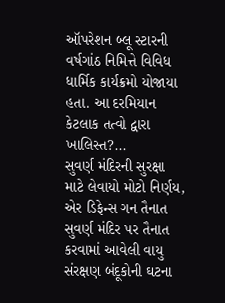ઑપરેશન બ્લૂ સ્ટારની વર્ષગાંઠ નિમિત્તે વિવિધ ધાર્મિક કાર્યક્રમો યોજાયા હતા. આ દરમિયાન કેટલાક તત્વો દ્વારા ખાલિસ્ત?...
સુવર્ણ મંદિરની સુરક્ષા માટે લેવાયો મોટો નિર્ણય, એર ડિફેન્સ ગન તૈનાત
સુવર્ણ મંદિર પર તૈનાત કરવામાં આવેલી વાયુ સંરક્ષણ બંદૂકોની ઘટના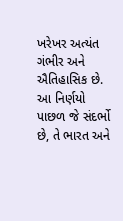ખરેખર અત્યંત ગંભીર અને ઐતિહાસિક છે. આ નિર્ણયો પાછળ જે સંદર્ભો છે, તે ભારત અને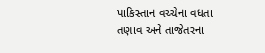પાકિસ્તાન વચ્ચેના વધતા તણાવ અને તાજેતરના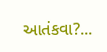આતંકવા?...